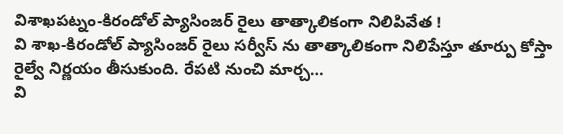విశాఖపట్నం-కిరండోల్ ప్యాసింజర్ రైలు తాత్కాలికంగా నిలిపివేత !
వి శాఖ-కిరండోల్ ప్యాసింజర్ రైలు సర్వీస్ ను తాత్కాలికంగా నిలిపేస్తూ తూర్పు కోస్తా రైల్వే నిర్ణయం తీసుకుంది. రేపటి నుంచి మార్చ…
వి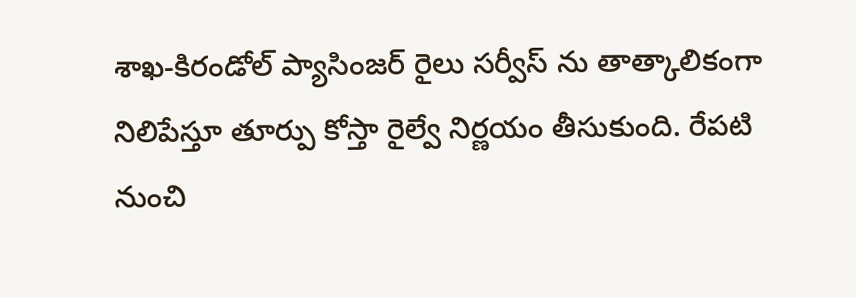శాఖ-కిరండోల్ ప్యాసింజర్ రైలు సర్వీస్ ను తాత్కాలికంగా నిలిపేస్తూ తూర్పు కోస్తా రైల్వే నిర్ణయం తీసుకుంది. రేపటి నుంచి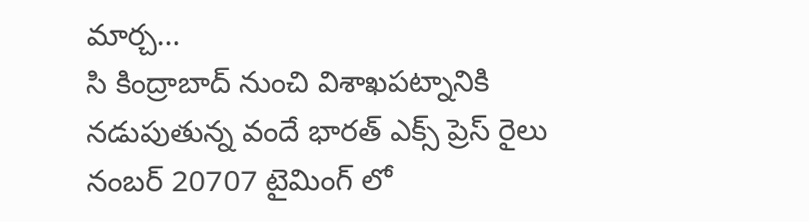మార్చ…
సి కింద్రాబాద్ నుంచి విశాఖపట్నానికి నడుపుతున్న వందే భారత్ ఎక్స్ ప్రెస్ రైలు నంబర్ 20707 టైమింగ్ లో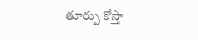తూర్పు కోస్తా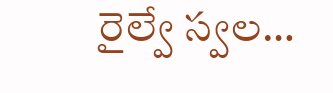రైల్వే స్వల…